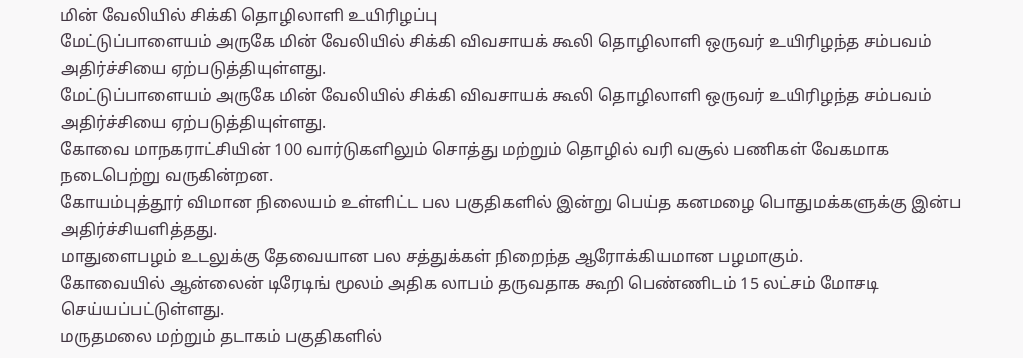மின் வேலியில் சிக்கி தொழிலாளி உயிரிழப்பு
மேட்டுப்பாளையம் அருகே மின் வேலியில் சிக்கி விவசாயக் கூலி தொழிலாளி ஒருவர் உயிரிழந்த சம்பவம் அதிர்ச்சியை ஏற்படுத்தியுள்ளது.
மேட்டுப்பாளையம் அருகே மின் வேலியில் சிக்கி விவசாயக் கூலி தொழிலாளி ஒருவர் உயிரிழந்த சம்பவம் அதிர்ச்சியை ஏற்படுத்தியுள்ளது.
கோவை மாநகராட்சியின் 100 வார்டுகளிலும் சொத்து மற்றும் தொழில் வரி வசூல் பணிகள் வேகமாக நடைபெற்று வருகின்றன.
கோயம்புத்தூர் விமான நிலையம் உள்ளிட்ட பல பகுதிகளில் இன்று பெய்த கனமழை பொதுமக்களுக்கு இன்ப அதிர்ச்சியளித்தது.
மாதுளைபழம் உடலுக்கு தேவையான பல சத்துக்கள் நிறைந்த ஆரோக்கியமான பழமாகும்.
கோவையில் ஆன்லைன் டிரேடிங் மூலம் அதிக லாபம் தருவதாக கூறி பெண்ணிடம் 15 லட்சம் மோசடி செய்யப்பட்டுள்ளது.
மருதமலை மற்றும் தடாகம் பகுதிகளில்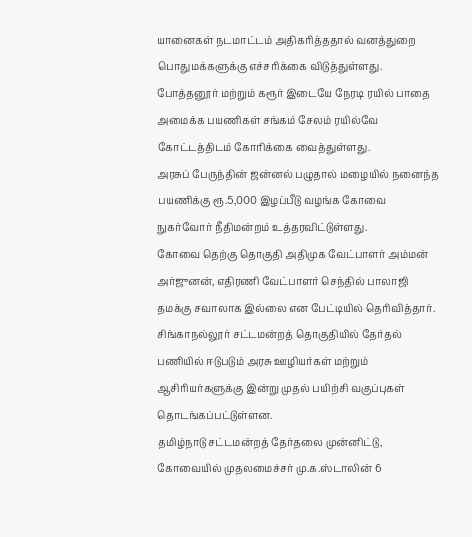யானைகள் நடமாட்டம் அதிகரித்ததால் வனத்துறை பொதுமக்களுக்கு எச்சரிக்கை விடுத்துள்ளது.
போத்தனூர் மற்றும் கரூர் இடையே நேரடி ரயில் பாதை அமைக்க பயணிகள் சங்கம் சேலம் ரயில்வே கோட்டத்திடம் கோரிக்கை வைத்துள்ளது.
அரசுப் பேருந்தின் ஜன்னல் பழுதால் மழையில் நனைந்த பயணிக்கு ரூ.5,000 இழப்பீடு வழங்க கோவை நுகர்வோர் நீதிமன்றம் உத்தரவிட்டுள்ளது.
கோவை தெற்கு தொகுதி அதிமுக வேட்பாளர் அம்மன் அர்ஜுனன், எதிரணி வேட்பாளர் செந்தில் பாலாஜி தமக்கு சவாலாக இல்லை என பேட்டியில் தெரிவித்தார்.
சிங்காநல்லூர் சட்டமன்றத் தொகுதியில் தேர்தல் பணியில் ஈடுபடும் அரசு ஊழியர்கள் மற்றும் ஆசிரியர்களுக்கு இன்று முதல் பயிற்சி வகுப்புகள் தொடங்கப்பட்டுள்ளன.
தமிழ்நாடு சட்டமன்றத் தேர்தலை முன்னிட்டு, கோவையில் முதலமைச்சர் மு.க.ஸ்டாலின் 6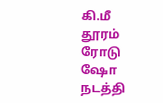கி.மீ தூரம் ரோடு ஷோ நடத்தி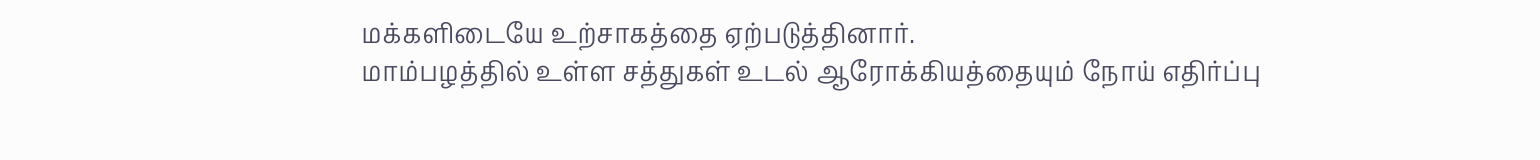மக்களிடையே உற்சாகத்தை ஏற்படுத்தினார்.
மாம்பழத்தில் உள்ள சத்துகள் உடல் ஆரோக்கியத்தையும் நோய் எதிர்ப்பு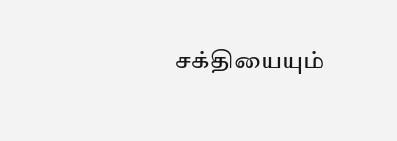சக்தியையும்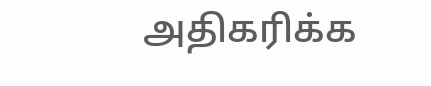அதிகரிக்க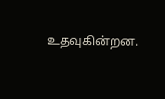உதவுகின்றன.